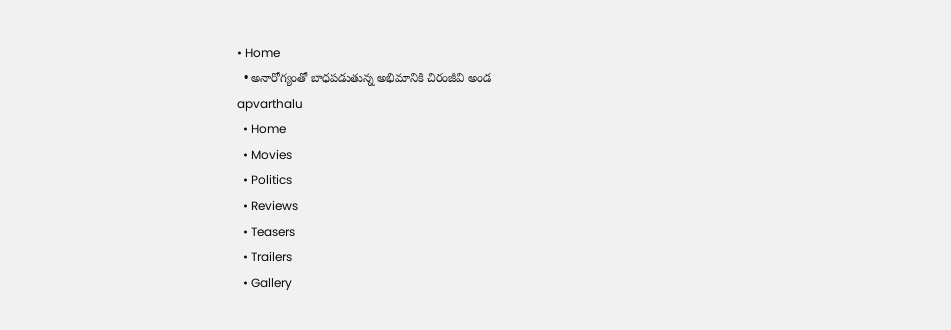• Home
  • అనారోగ్యంతో బాధపడుతున్న అభిమానికి చిరంజీవి అండ
apvarthalu
  • Home
  • Movies
  • Politics
  • Reviews
  • Teasers
  • Trailers
  • Gallery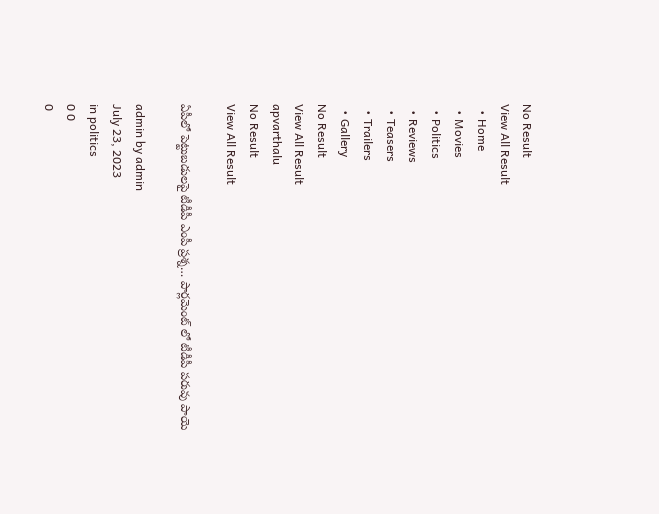No Result
View All Result
  • Home
  • Movies
  • Politics
  • Reviews
  • Teasers
  • Trailers
  • Gallery
No Result
View All Result
apvarthalu
No Result
View All Result

ఏపీలో పెట్టుబడులపై టీడీపీ ఎంపీ ప్రశ్న… పార్లమెంట్ లో టీడీపీ పరువు పాయె

admin by admin
July 23, 2023
in politics
0 0
0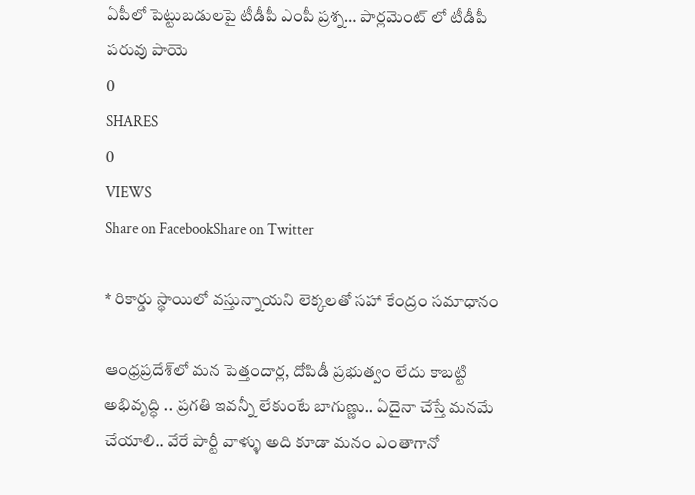ఏపీలో పెట్టుబడులపై టీడీపీ ఎంపీ ప్రశ్న… పార్లమెంట్ లో టీడీపీ పరువు పాయె
0
SHARES
0
VIEWS
Share on FacebookShare on Twitter

* రికార్డు స్థాయిలో వస్తున్నాయని లెక్కలతో సహా కేంద్రం సమాధానం

ఆంధ్రప్రదేశ్‌లో మన పెత్తందార్ల, దోపిడీ ప్రభుత్వం లేదు కాబట్టి అభివృద్ధి .. ప్రగతి ఇవన్నీ లేకుంటే బాగుణ్ణు.. ఏదైనా చేస్తే మనమే చేయాలి.. వేరే పార్టీ వాళ్ళు అది కూడా మనం ఎంతాగానో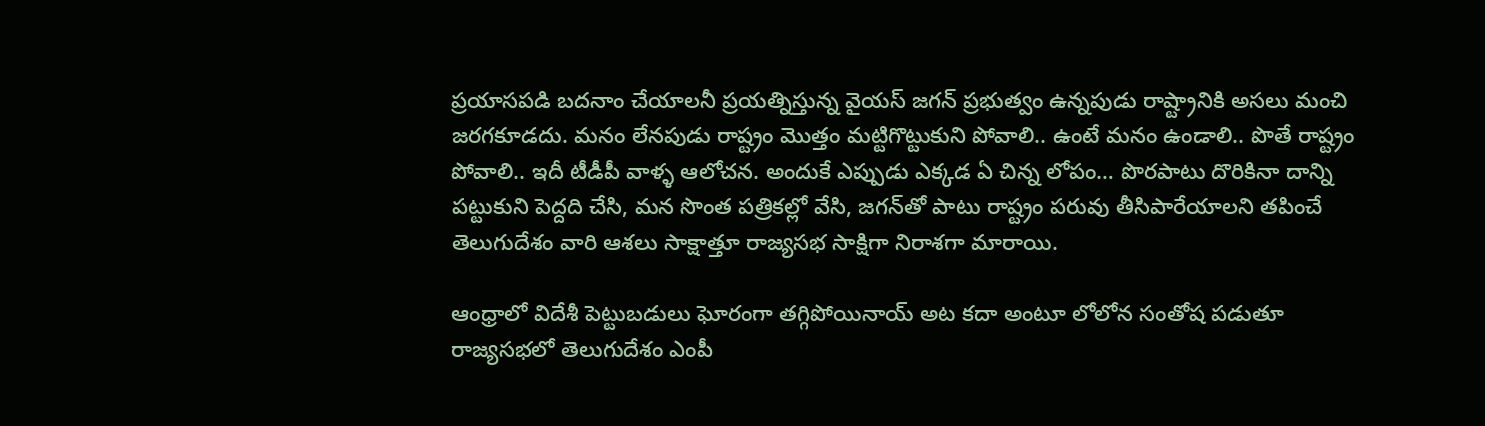ప్రయాసపడి బదనాం చేయాలనీ ప్రయత్నిస్తున్న వైయస్ జగన్ ప్రభుత్వం ఉన్నపుడు రాష్ట్రానికి అసలు మంచి జరగకూడదు. మనం లేనపుడు రాష్ట్రం మొత్తం మట్టిగొట్టుకుని పోవాలి.. ఉంటే మనం ఉండాలి.. పొతే రాష్ట్రం పోవాలి.. ఇదీ టీడీపీ వాళ్ళ ఆలోచన. అందుకే ఎప్పుడు ఎక్కడ ఏ చిన్న లోపం… పొరపాటు దొరికినా దాన్ని పట్టుకుని పెద్దది చేసి, మన సొంత పత్రికల్లో వేసి, జగన్‌తో పాటు రాష్ట్రం పరువు తీసిపారేయాలని తపించే తెలుగుదేశం వారి ఆశలు సాక్షాత్తూ రాజ్యసభ సాక్షిగా నిరాశగా మారాయి.

ఆంధ్రాలో విదేశీ పెట్టుబడులు ఘోరంగా తగ్గిపోయినాయ్ అట కదా అంటూ లోలోన సంతోష పడుతూ రాజ్యసభలో తెలుగుదేశం ఎంపీ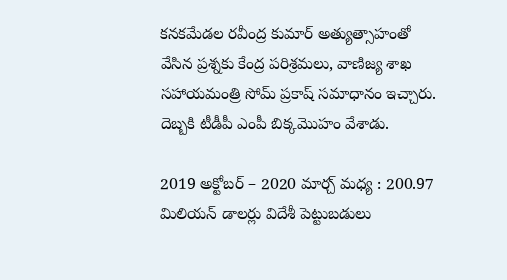కనకమేడల రవీంద్ర కుమార్ అత్యుత్సాహంతో వేసిన ప్రశ్నకు కేంద్ర పరిశ్రమలు, వాణిజ్య శాఖ
సహాయమంత్రి సోమ్ ప్రకాష్ సమాధానం ఇచ్చారు. దెబ్బకి టీడీపీ ఎంపీ బిక్కమొహం వేశాడు.

2019 అక్టోబర్ – 2020 మార్చ్ మధ్య : 200.97 మిలియన్ డాలర్లు విదేశీ పెట్టుబడులు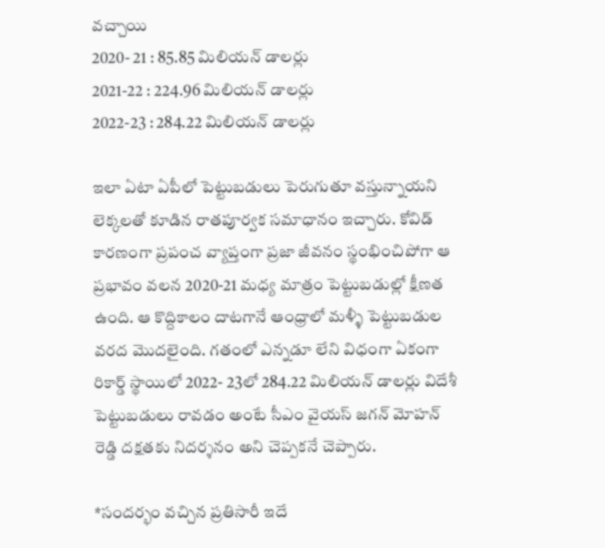వచ్చాయి
2020- 21 : 85.85 మిలియన్ డాలర్లు
2021-22 : 224.96 మిలియన్ డాలర్లు
2022-23 : 284.22 మిలియన్ డాలర్లు

ఇలా ఏటా ఏపీలో పెట్టుబడులు పెరుగుతూ వస్తున్నాయని లెక్కలతో కూడిన రాతపూర్వక సమాధానం ఇచ్చారు. కోవిడ్ కారణంగా ప్రపంచ వ్యాప్తంగా ప్రజా జీవనం స్థంభించిపోగా ఆ ప్రభావం వలన 2020-21 మధ్య మాత్రం పెట్టుబడుల్లో క్షీణత ఉంది. ఆ కొద్దికాలం దాటగానే ఆంధ్రాలో మళ్ళీ పెట్టుబడుల వరద మొదలైంది. గతంలో ఎన్నడూ లేని విధంగా ఏకంగా రికార్డ్ స్థాయిలో 2022- 23లో 284.22 మిలియన్ డాలర్లు విదేశీ పెట్టుబడులు రావడం అంటే సీఎం వైయస్ జగన్ మోహన్ రెడ్డి దక్షతకు నిదర్శనం అని చెప్పకనే చెప్పారు.

*సందర్భం వచ్చిన ప్రతిసారీ ఇదే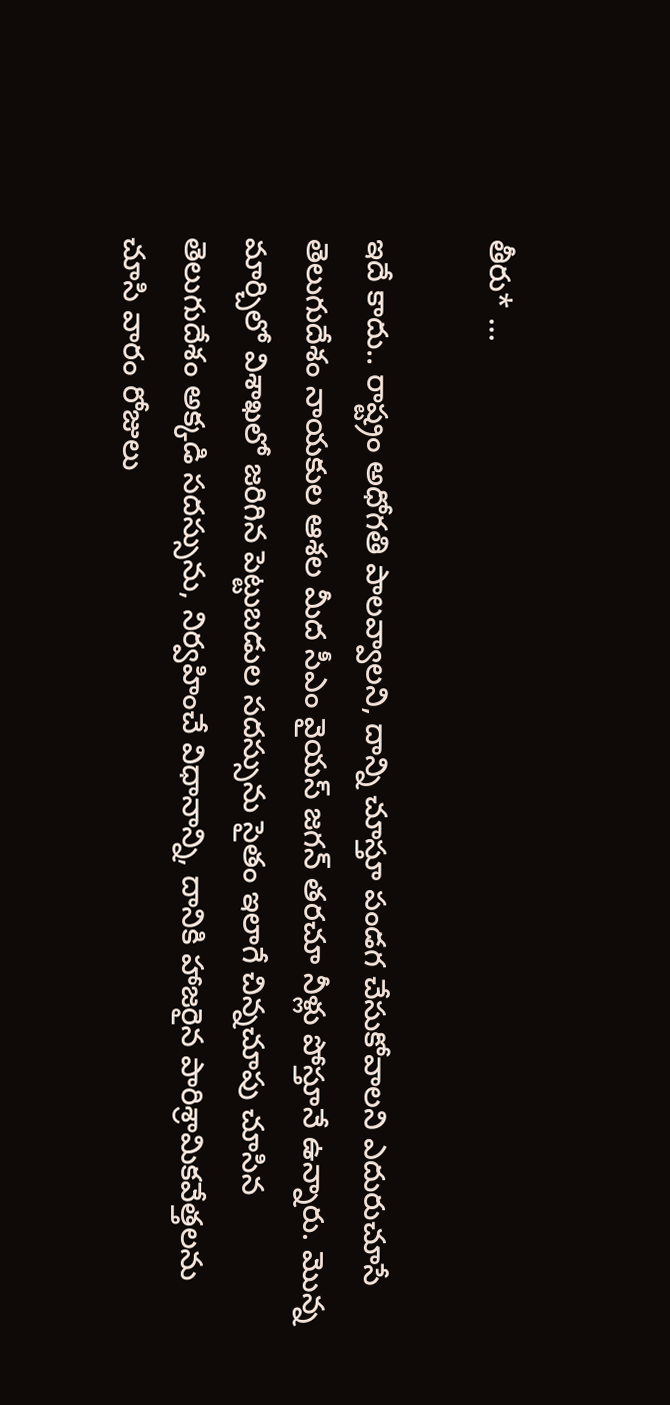తీరు* …

ఇదే కాదు.. రాష్ట్రం అధోగతి పాలవ్వాలని, దాన్ని చూస్తూ పండగ చేసుకోవాలని ఎదురుచూసే తెలుగుదేశం నాయకుల ఆశల మీద సీఎం వైయస్ జగన్ తరచూ నీళ్లు పోస్తూనే ఉన్నారు. మొన్న మార్చిలో విశాఖలో జరిగిన పెట్టుబడుల సదస్సును సైతం ఇలాగే చిన్నచూపు చూసిన తెలుగుదేశం అక్కడి సదస్సును, నిర్వహించే విధానాన్ని, దానికి హాజరైన పారిశ్రామికవేత్తలను చూసి వారం రోజులు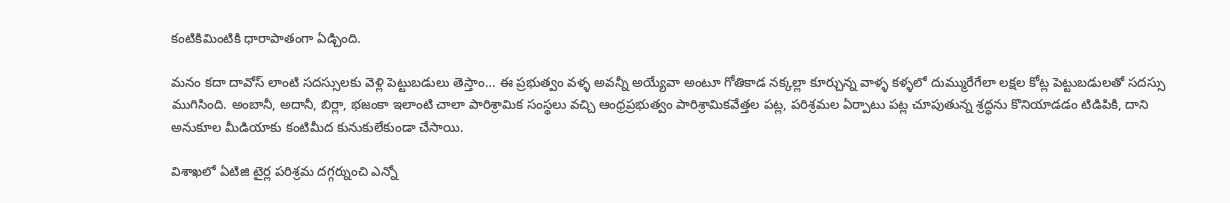కంటికిమింటికి ధారాపాతంగా ఏడ్చింది.

మనం కదా దావోస్ లాంటి సదస్సులకు వెళ్లి పెట్టుబడులు తెస్తాం… ఈ ప్రభుత్వం వళ్ళ అవన్నీ అయ్యేవా అంటూ గోతికాడ నక్కల్లా కూర్చున్న వాళ్ళ కళ్ళలో దుమ్మురేగేలా లక్షల కోట్ల పెట్టుబడులతో సదస్సు ముగిసింది. అంబానీ, అదానీ, బిర్లా, భజంకా ఇలాంటి చాలా పారిశ్రామిక సంస్థలు వచ్చి ఆంధ్రప్రభుత్వం పారిశ్రామికవేత్తల పట్ల, పరిశ్రమల ఏర్పాటు పట్ల చూపుతున్న శ్రద్ధను కొనియాడడం టిడిపికి, దాని అనుకూల మీడియాకు కంటిమీద కునుకులేకుండా చేసాయి.

విశాఖలో ఏటిజి టైర్ల పరిశ్రమ దగ్గర్నుంచి ఎన్నో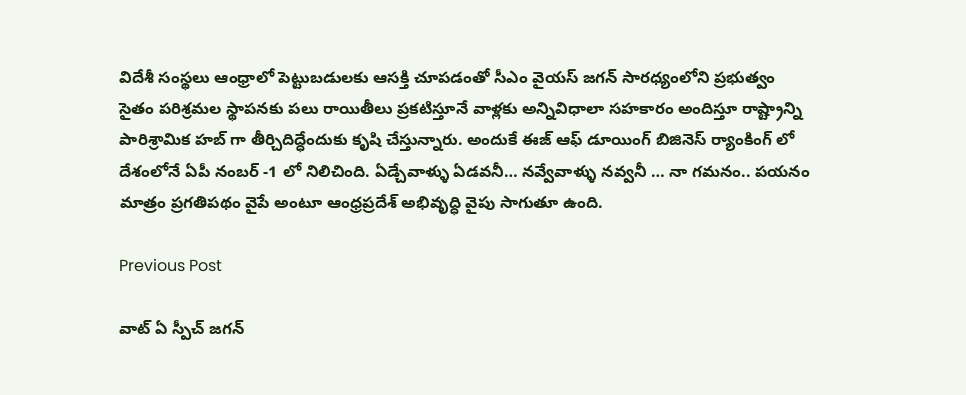విదేశీ సంస్థలు ఆంధ్రాలో పెట్టుబడులకు ఆసక్తి చూపడంతో సీఎం వైయస్ జగన్ సారధ్యంలోని ప్రభుత్వం సైతం పరిశ్రమల స్థాపనకు పలు రాయితీలు ప్రకటిస్తూనే వాళ్లకు అన్నివిధాలా సహకారం అందిస్తూ రాష్ట్రాన్ని పారిశ్రామిక హబ్ గా తీర్చిదిద్ధేందుకు కృషి చేస్తున్నారు. అందుకే ఈజ్ ఆఫ్ డూయింగ్ బిజినెస్ ర్యాంకింగ్ లో దేశంలోనే ఏపీ నంబర్ -1 లో నిలిచింది. ఏడ్చేవాళ్ళు ఏడవనీ… నవ్వేవాళ్ళు నవ్వనీ … నా గమనం.. పయనం మాత్రం ప్రగతిపథం వైపే అంటూ ఆంధ్రప్రదేశ్ అభివృద్ధి వైపు సాగుతూ ఉంది.

Previous Post

వాట్ ఏ స్పీచ్ జగన్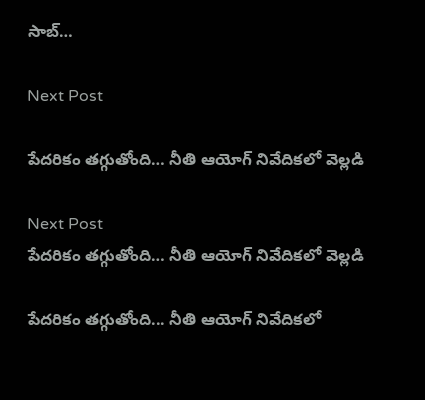సాబ్…

Next Post

పేదరికం తగ్గుతోంది… నీతి ఆయోగ్ నివేదికలో వెల్లడి

Next Post
పేదరికం తగ్గుతోంది… నీతి ఆయోగ్ నివేదికలో వెల్లడి

పేదరికం తగ్గుతోంది... నీతి ఆయోగ్ నివేదికలో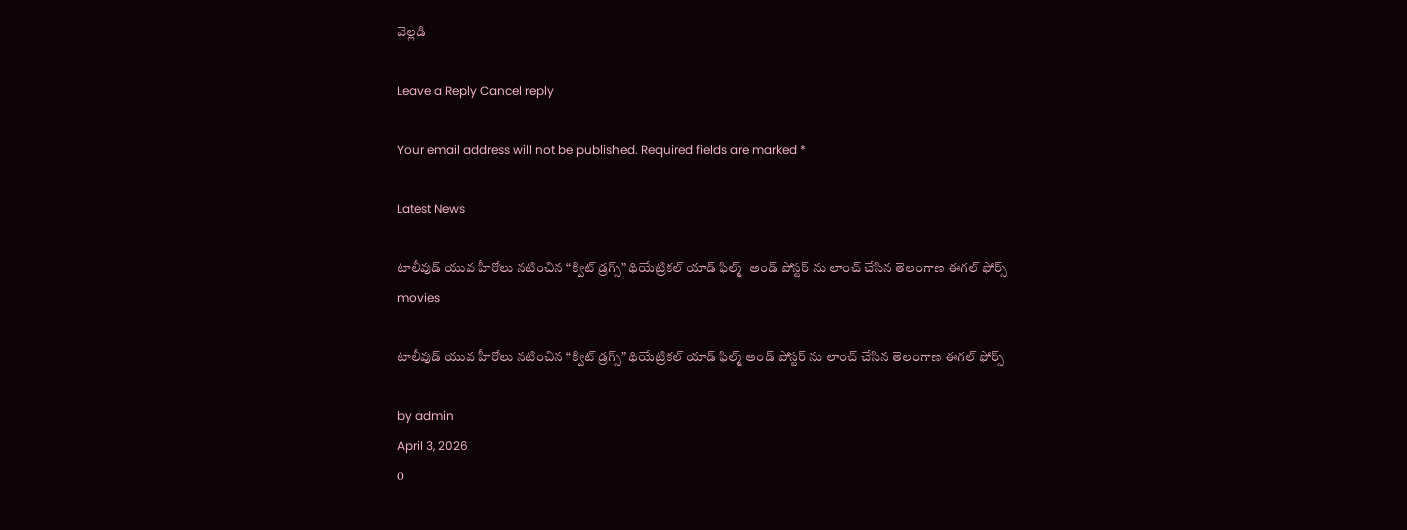వెల్లడి

Leave a Reply Cancel reply

Your email address will not be published. Required fields are marked *

Latest News

టాలీవుడ్ యువ హీరోలు నటించిన “క్విట్ డ్రగ్స్” థియేట్రికల్ యాడ్ ఫిల్మ్  అండ్ పోస్టర్ ను లాంచ్ చేసిన తెలంగాణ ఈగల్ ఫోర్స్
movies

టాలీవుడ్ యువ హీరోలు నటించిన “క్విట్ డ్రగ్స్” థియేట్రికల్ యాడ్ ఫిల్మ్ అండ్ పోస్టర్ ను లాంచ్ చేసిన తెలంగాణ ఈగల్ ఫోర్స్

by admin
April 3, 2026
0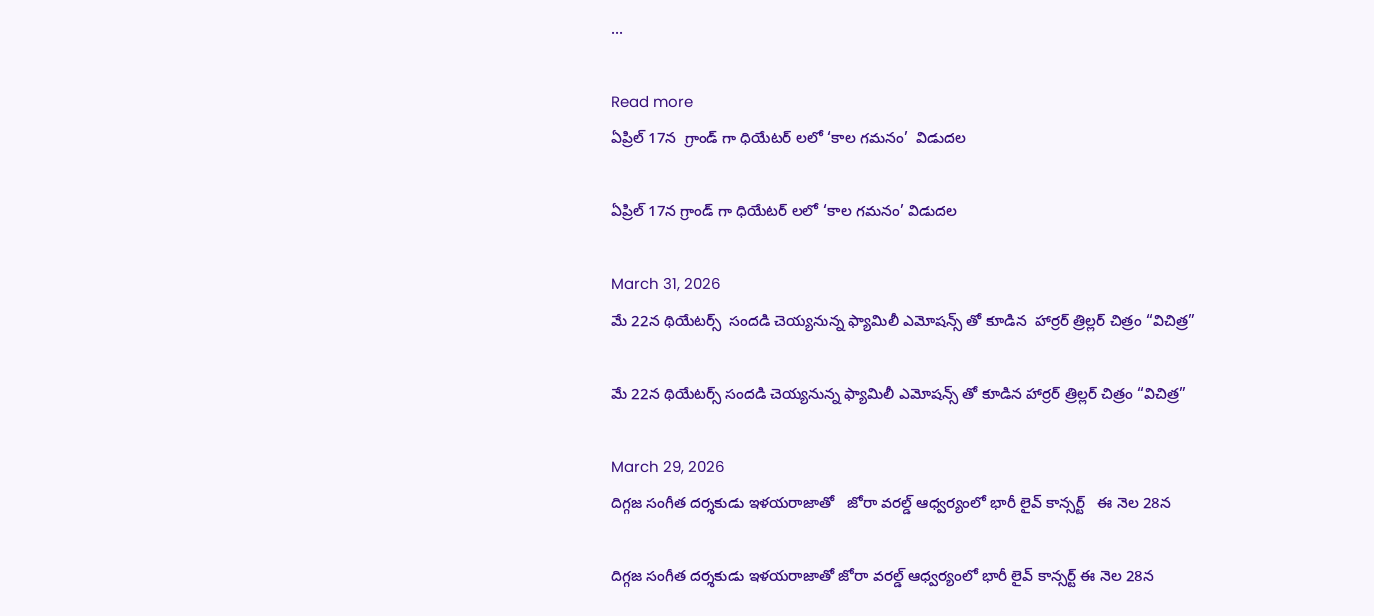...

Read more
ఏప్రిల్ 17న  గ్రాండ్ గా ధియేటర్ లలో ‘కాల గమనం’  విడుదల

ఏప్రిల్ 17న గ్రాండ్ గా ధియేటర్ లలో ‘కాల గమనం’ విడుదల

March 31, 2026
మే 22న థియేటర్స్  సందడి చెయ్యనున్న ఫ్యామిలీ ఎమోషన్స్ తో కూడిన  హార్రర్ త్రిల్లర్ చిత్రం “విచిత్ర”

మే 22న థియేటర్స్ సందడి చెయ్యనున్న ఫ్యామిలీ ఎమోషన్స్ తో కూడిన హార్రర్ త్రిల్లర్ చిత్రం “విచిత్ర”

March 29, 2026
దిగ్గజ సంగీత దర్శకుడు ఇళయరాజాతో   జోరా వరల్డ్ ఆధ్వర్యంలో భారీ లైవ్ కాన్సర్ట్   ఈ నెల 28న

దిగ్గజ సంగీత దర్శకుడు ఇళయరాజాతో జోరా వరల్డ్ ఆధ్వర్యంలో భారీ లైవ్ కాన్సర్ట్ ఈ నెల 28న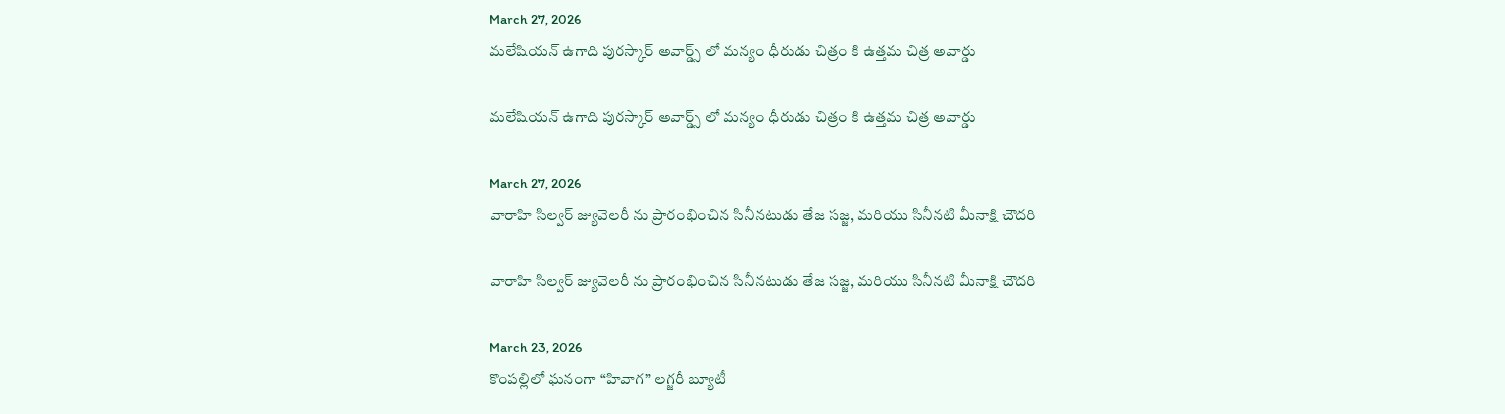March 27, 2026
మలేషియన్ ఉగాది పురస్కార్ అవార్డ్స్ లో మన్యం ధీరుడు చిత్రం కి ఉత్తమ చిత్ర అవార్డు

మలేషియన్ ఉగాది పురస్కార్ అవార్డ్స్ లో మన్యం ధీరుడు చిత్రం కి ఉత్తమ చిత్ర అవార్డు

March 27, 2026
వారాహి సిల్వర్ జ్యువెలరీ ను ప్రారంభించిన సినీనటుడు తేజ సజ్జ, మరియు సినీనటి మీనాక్షి చౌదరి

వారాహి సిల్వర్ జ్యువెలరీ ను ప్రారంభించిన సినీనటుడు తేజ సజ్జ, మరియు సినీనటి మీనాక్షి చౌదరి

March 23, 2026
కొంపల్లిలో ఘనంగా “హివాగ” లగ్జరీ బ్యూటీ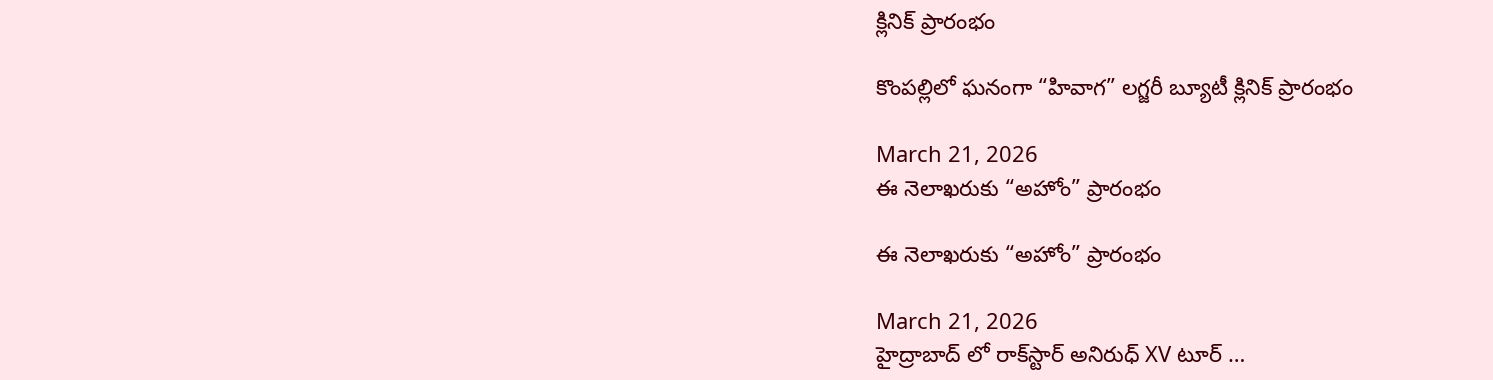క్లినిక్ ప్రారంభం

కొంపల్లిలో ఘనంగా “హివాగ” లగ్జరీ బ్యూటీ క్లినిక్ ప్రారంభం

March 21, 2026
ఈ నెలాఖరుకు “అహోం” ప్రారంభం

ఈ నెలాఖరుకు “అహోం” ప్రారంభం

March 21, 2026
హైద్రాబాద్ లో రాక్‌స్టార్ అనిరుధ్ XV టూర్ …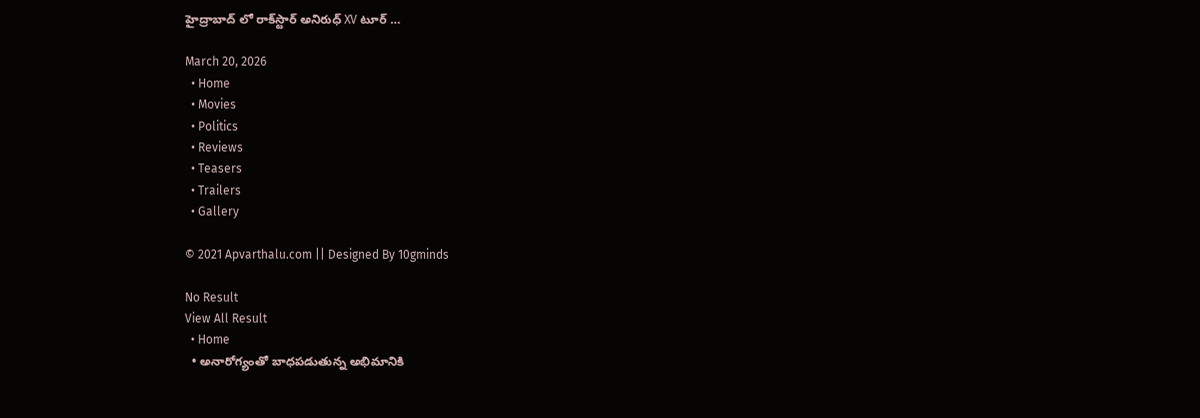హైద్రాబాద్ లో రాక్‌స్టార్ అనిరుధ్ XV టూర్ …

March 20, 2026
  • Home
  • Movies
  • Politics
  • Reviews
  • Teasers
  • Trailers
  • Gallery

© 2021 Apvarthalu.com || Designed By 10gminds

No Result
View All Result
  • Home
  • అనారోగ్యంతో బాధపడుతున్న అభిమానికి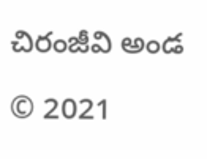చిరంజీవి అండ

© 2021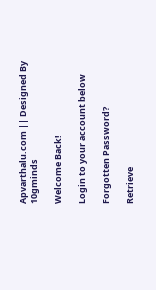Apvarthalu.com || Designed By 10gminds

Welcome Back!

Login to your account below

Forgotten Password?

Retrieve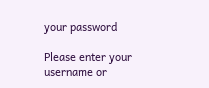your password

Please enter your username or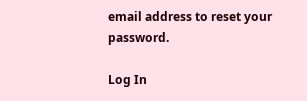email address to reset your password.

Log In